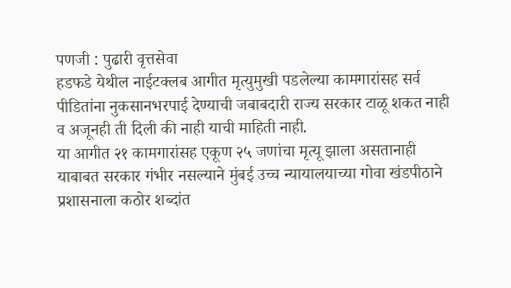पणजी : पुढारी वृत्तसेवा
हडफडे येथील नाईटक्लब आगीत मृत्युमुखी पडलेल्या कामगारांसह सर्व पीडितांना नुकसानभरपाई देण्याची जबाबदारी राज्य सरकार टाळू शकत नाही व अजूनही ती दिली की नाही याची माहिती नाही.
या आगीत २१ कामगारांसह एकूण २५ जणांचा मृत्यू झाला असतानाही याबाबत सरकार गंभीर नसल्याने मुंबई उच्च न्यायालयाच्या गोवा खंडपीठाने प्रशासनाला कठोर शब्दांत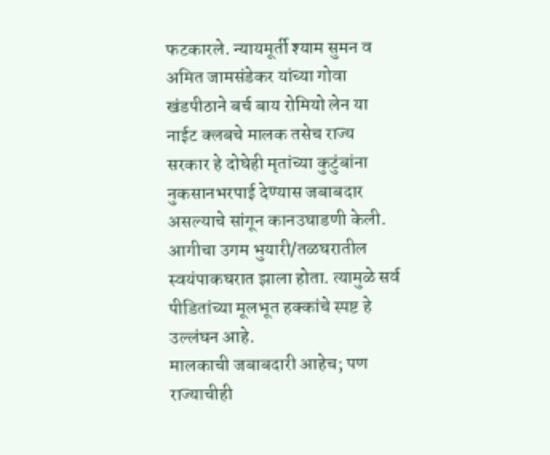फटकारले. न्यायमूर्ती श्याम सुमन व अमित जामसंडेकर यांच्या गोवा खंडपीठाने बर्च बाय रोमियो लेन या नाईट क्लबचे मालक तसेच राज्य सरकार हे दोघेही मृतांच्या कुटुंबांना नुकसानभरपाई देण्यास जबाबदार असल्याचे सांगून कानउघाडणी केली.
आगीचा उगम भुयारी/तळघरातील स्वयंपाकघरात झाला होता. त्यामुळे सर्व पीडितांच्या मूलभूत हक्कांचे स्पष्ट हे उल्लंघन आहे.
मालकाची जबाबदारी आहेच; पण राज्याचीही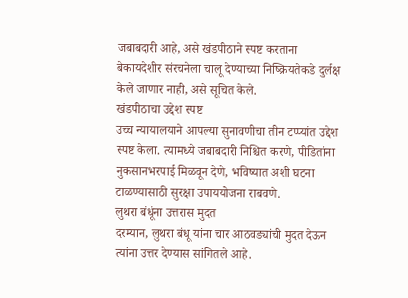जबाबदारी आहे, असे खंडपीठाने स्पष्ट करताना बेकायदेशीर संरचनेला चालू देण्याच्या निष्क्रियतेकडे दुर्लक्ष केले जाणार नाही, असे सूचित केले.
खंडपीठाचा उद्देश स्पष्ट
उच्च न्यायालयाने आपल्या सुनावणीचा तीन टप्प्यांत उद्देश स्पष्ट केला. त्यामध्ये जबाबदारी निश्चित करणे, पीडितांना नुकसानभरपाई मिळवून देणे, भविष्यात अशी घटना टाळण्यासाठी सुरक्षा उपाययोजना राबवणे.
लुथरा बंधूंना उत्तरास मुदत
दरम्यान, लुथरा बंधू यांना चार आठवड्यांची मुदत देऊन त्यांना उत्तर देण्यास सांगितले आहे.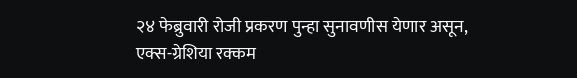२४ फेब्रुवारी रोजी प्रकरण पुन्हा सुनावणीस येणार असून, एक्स-ग्रेशिया रक्कम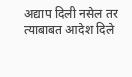अद्याप दिली नसेल तर त्याबाबत आदेश दिले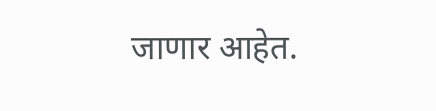जाणार आहेत.